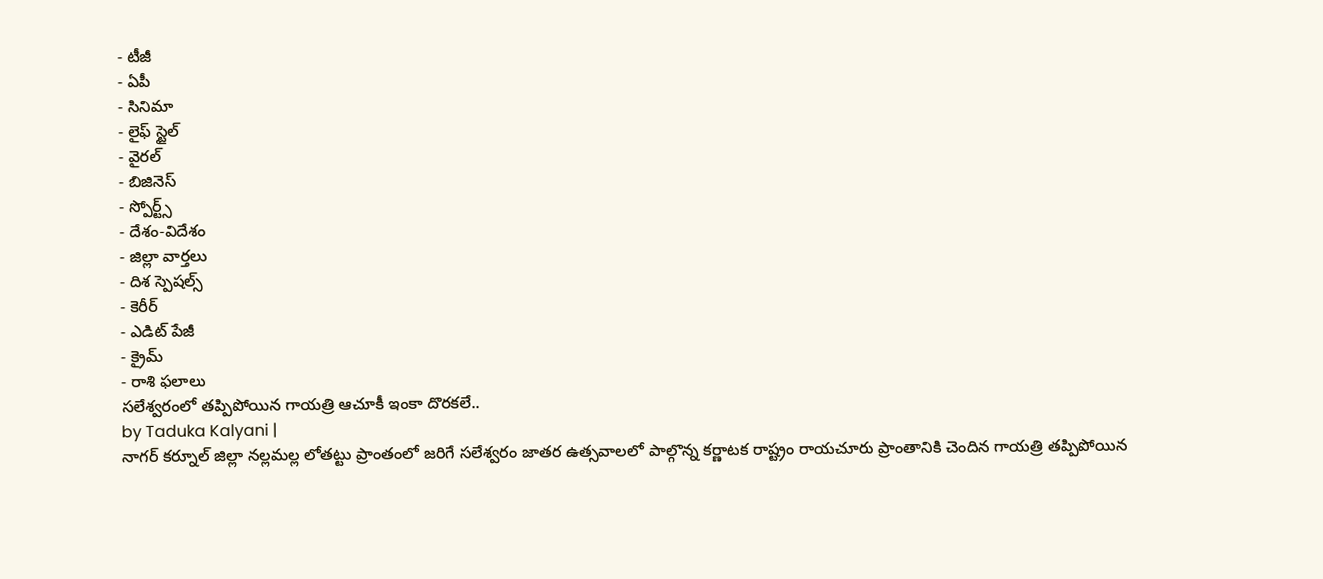- టీజీ
- ఏపీ
- సినిమా
- లైఫ్ స్టైల్
- వైరల్
- బిజినెస్
- స్పోర్ట్స్
- దేశం-విదేశం
- జిల్లా వార్తలు
- దిశ స్పెషల్స్
- కెరీర్
- ఎడిట్ పేజీ
- క్రైమ్
- రాశి ఫలాలు
సలేశ్వరంలో తప్పిపోయిన గాయత్రి ఆచూకీ ఇంకా దొరకలే..
by Taduka Kalyani |
నాగర్ కర్నూల్ జిల్లా నల్లమల్ల లోతట్టు ప్రాంతంలో జరిగే సలేశ్వరం జాతర ఉత్సవాలలో పాల్గొన్న కర్ణాటక రాష్ట్రం రాయచూరు ప్రాంతానికి చెందిన గాయత్రి తప్పిపోయిన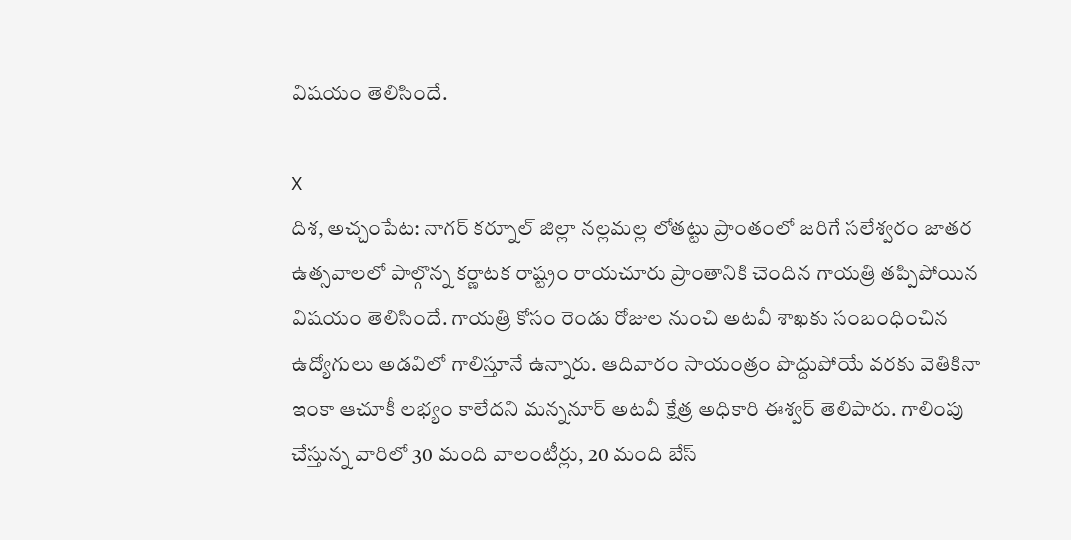విషయం తెలిసిందే.

X
దిశ, అచ్చంపేట: నాగర్ కర్నూల్ జిల్లా నల్లమల్ల లోతట్టు ప్రాంతంలో జరిగే సలేశ్వరం జాతర ఉత్సవాలలో పాల్గొన్న కర్ణాటక రాష్ట్రం రాయచూరు ప్రాంతానికి చెందిన గాయత్రి తప్పిపోయిన విషయం తెలిసిందే. గాయత్రి కోసం రెండు రోజుల నుంచి అటవీ శాఖకు సంబంధించిన ఉద్యోగులు అడవిలో గాలిస్తూనే ఉన్నారు. ఆదివారం సాయంత్రం పొద్దుపోయే వరకు వెతికినా ఇంకా ఆచూకీ లభ్యం కాలేదని మన్ననూర్ అటవీ క్షేత్ర అధికారి ఈశ్వర్ తెలిపారు. గాలింపు చేస్తున్న వారిలో 30 మంది వాలంటీర్లు, 20 మంది బేస్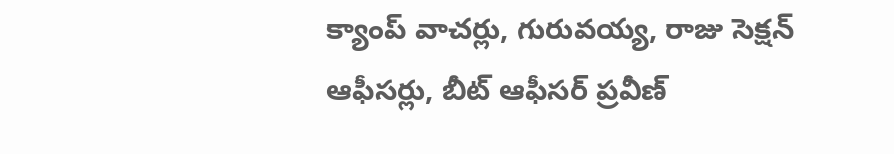క్యాంప్ వాచర్లు, గురువయ్య, రాజు సెక్షన్ ఆఫీసర్లు, బీట్ ఆఫీసర్ ప్రవీణ్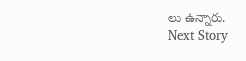లు ఉన్నారు.
Next Story